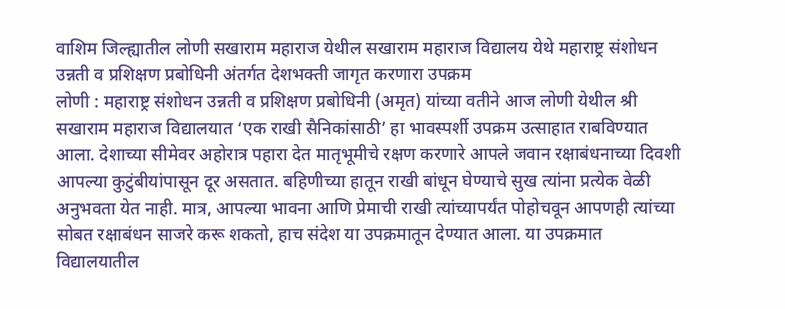वाशिम जिल्ह्यातील लोणी सखाराम महाराज येथील सखाराम महाराज विद्यालय येथे महाराष्ट्र संशोधन उन्नती व प्रशिक्षण प्रबोधिनी अंतर्गत देशभक्ती जागृत करणारा उपक्रम
लोणी : महाराष्ट्र संशोधन उन्नती व प्रशिक्षण प्रबोधिनी (अमृत) यांच्या वतीने आज लोणी येथील श्री सखाराम महाराज विद्यालयात ‘एक राखी सैनिकांसाठी’ हा भावस्पर्शी उपक्रम उत्साहात राबविण्यात आला. देशाच्या सीमेवर अहोरात्र पहारा देत मातृभूमीचे रक्षण करणारे आपले जवान रक्षाबंधनाच्या दिवशी आपल्या कुटुंबीयांपासून दूर असतात. बहिणीच्या हातून राखी बांधून घेण्याचे सुख त्यांना प्रत्येक वेळी अनुभवता येत नाही. मात्र, आपल्या भावना आणि प्रेमाची राखी त्यांच्यापर्यंत पोहोचवून आपणही त्यांच्या सोबत रक्षाबंधन साजरे करू शकतो, हाच संदेश या उपक्रमातून देण्यात आला. या उपक्रमात विद्यालयातील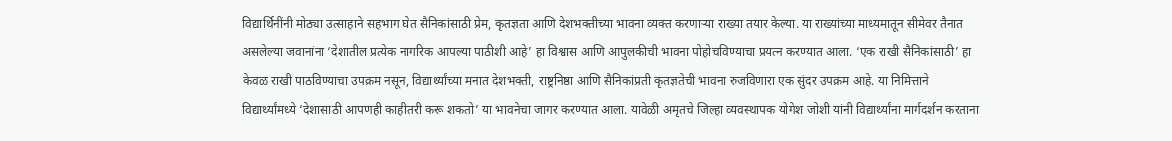विद्यार्थिनींनी मोठ्या उत्साहाने सहभाग घेत सैनिकांसाठी प्रेम, कृतज्ञता आणि देशभक्तीच्या भावना व्यक्त करणाऱ्या राख्या तयार केल्या. या राख्यांच्या माध्यमातून सीमेवर तैनात असलेल्या जवानांना ‘देशातील प्रत्येक नागरिक आपल्या पाठीशी आहे’ हा विश्वास आणि आपुलकीची भावना पोहोचविण्याचा प्रयत्न करण्यात आला. ‘एक राखी सैनिकांसाठी’ हा केवळ राखी पाठविण्याचा उपक्रम नसून, विद्यार्थ्यांच्या मनात देशभक्ती, राष्ट्रनिष्ठा आणि सैनिकांप्रती कृतज्ञतेची भावना रुजविणारा एक सुंदर उपक्रम आहे. या निमित्ताने विद्यार्थ्यांमध्ये ‘देशासाठी आपणही काहीतरी करू शकतो’ या भावनेचा जागर करण्यात आला. यावेळी अमृतचे जिल्हा व्यवस्थापक योगेश जोशी यांनी विद्यार्थ्यांना मार्गदर्शन करताना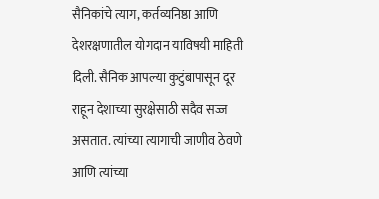सैनिकांचे त्याग, कर्तव्यनिष्ठा आणि देशरक्षणातील योगदान याविषयी माहिती दिली. सैनिक आपल्या कुटुंबापासून दूर राहून देशाच्या सुरक्षेसाठी सदैव सज्ज असतात. त्यांच्या त्यागाची जाणीव ठेवणे आणि त्यांच्या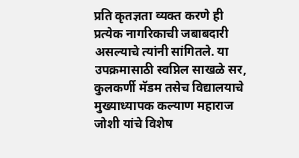प्रति कृतज्ञता व्यक्त करणे ही प्रत्येक नागरिकाची जबाबदारी असल्याचे त्यांनी सांगितले. या उपक्रमासाठी स्वप्निल साखळे सर, कुलकर्णी मॅडम तसेच विद्यालयाचे मुख्याध्यापक कल्याण महाराज जोशी यांचे विशेष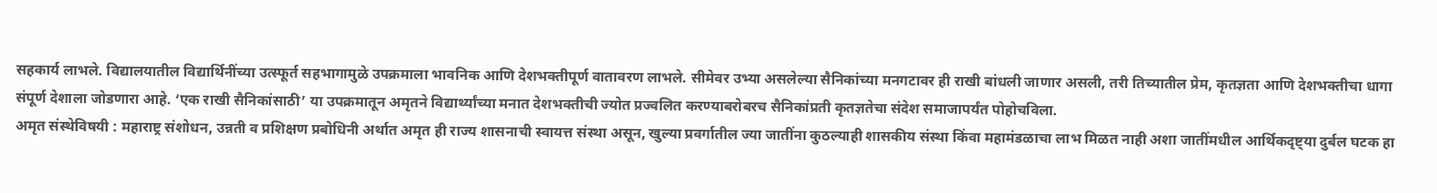सहकार्य लाभले. विद्यालयातील विद्यार्थिनींच्या उत्स्फूर्त सहभागामुळे उपक्रमाला भावनिक आणि देशभक्तीपूर्ण वातावरण लाभले. सीमेवर उभ्या असलेल्या सैनिकांच्या मनगटावर ही राखी बांधली जाणार असली, तरी तिच्यातील प्रेम, कृतज्ञता आणि देशभक्तीचा धागा संपूर्ण देशाला जोडणारा आहे. ‘एक राखी सैनिकांसाठी’ या उपक्रमातून अमृतने विद्यार्थ्यांच्या मनात देशभक्तीची ज्योत प्रज्वलित करण्याबरोबरच सैनिकांप्रती कृतज्ञतेचा संदेश समाजापर्यंत पोहोचविला.
अमृत संस्थेविषयी : महाराष्ट्र संशोधन, उन्नती व प्रशिक्षण प्रबोधिनी अर्थात अमृत ही राज्य शासनाची स्वायत्त संस्था असून, खुल्या प्रवर्गातील ज्या जातींना कुठल्याही शासकीय संस्था किंवा महामंडळाचा लाभ मिळत नाही अशा जातींमधील आर्थिकदृष्ट्या दुर्बल घटक हा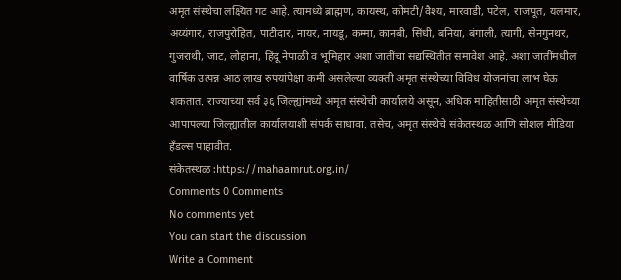अमृत संस्थेचा लक्ष्यित गट आहे. त्यामध्ये ब्राह्मण, कायस्थ, कोमटी/वैश्य, मारवाडी, पटेल, राजपूत, यलमार, अय्यंगार, राजपुरोहित, पाटीदार, नायर, नायडू, कम्मा, कानबी, सिंधी, बनिया, बंगाली, त्यागी, सेनगुनथर, गुजराथी, जाट, लोहाना, हिंदू नेपाळी व भूमिहार अशा जातींचा सद्यस्थितीत समावेश आहे. अशा जातींमधील वार्षिक उत्पन्न आठ लाख रुपयांपेक्षा कमी असलेल्या व्यक्ती अमृत संस्थेच्या विविध योजनांचा लाभ घेऊ शकतात. राज्याच्या सर्व ३६ जिल्ह्यांमध्ये अमृत संस्थेची कार्यालये असून, अधिक माहितीसाठी अमृत संस्थेच्या आपापल्या जिल्ह्यातील कार्यालयाशी संपर्क साधावा. तसेच, अमृत संस्थेचे संकेतस्थळ आणि सोशल मीडिया हँडल्स पाहावीत.
संकेतस्थळ :https://mahaamrut.org.in/
Comments 0 Comments
No comments yet
You can start the discussion
Write a Comment